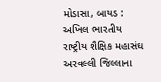મોડાસા, બાયડ : અખિલ ભારતીય રાષ્ટ્રીય શૈક્ષિક મહાસંઘ અરવલ્લી જિલ્લાના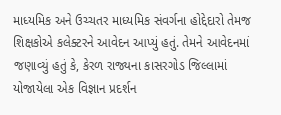માધ્યમિક અને ઉચ્ચતર માધ્યમિક સંવર્ગના હોદ્દેદારો તેમજ શિક્ષકોએ કલેક્ટરને આવેદન આપ્યું હતું. તેમને આવેદનમાં જણાવ્યું હતું કે, કેરળ રાજ્યના કાસરગોડ જિલ્લામાં યોજાયેલા એક વિજ્ઞાન પ્રદર્શન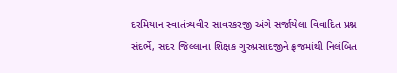દરમિયાન સ્વાતંત્ર્યવીર સાવરકરજી અંગે સર્જાયેલા વિવાદિત પ્રશ્ન સંદર્ભે, સદર જિલ્લાના શિક્ષક ગુરુપ્રસાદજીને ફ્રજમાંથી નિલંબિત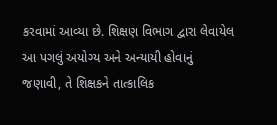કરવામાં આવ્યા છે. શિક્ષણ વિભાગ દ્વારા લેવાયેલ આ પગલું અયોગ્ય અને અન્યાયી હોવાનું જણાવી, તે શિક્ષકને તાત્કાલિક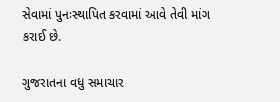સેવામાં પુનઃસ્થાપિત કરવામાં આવે તેવી માંગ કરાઈ છે.

ગુજરાતના વધુ સમાચાર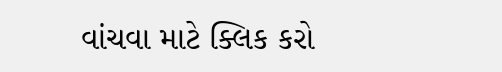વાંચવા માટે ક્લિક કરો